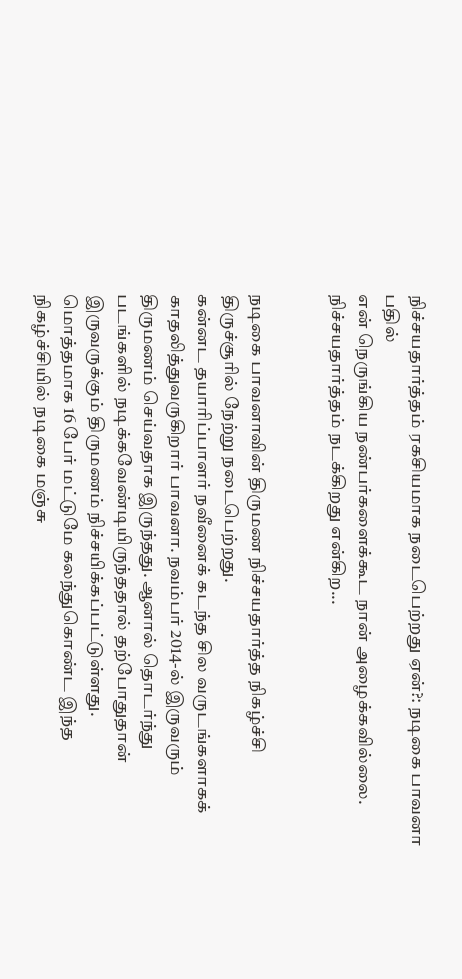நிச்சயதார்த்தம் ரகசியமாக நடைபெற்றது ஏன்?: நடிகை பாவனா பதில்
என் நெருங்கிய நண்பர்களைக்கூட நான் அழைக்கவில்லை. நிச்சயதார்த்தம் நடக்கிறது என்கிற...


நடிகை பாவனாவின் திருமண நிச்சயதார்த்த நிகழ்ச்சி திருச்சூரில் நேற்று நடைபெற்றது.
கன்னட தயாரிப்பாளர் நவீனைக் கடந்த சில வருடங்களாகக் காதலித்துவருகிறார் பாவனா. நவம்பர் 2014-ல் இருவரும் திருமணம் செய்வதாக இருந்தது. ஆனால் தொடர்ந்து படங்களில் நடிக்கவேண்டியிருந்ததால் தற்போதுதான் இருவருக்கும் திருமணம் நிச்சயிக்கப்பட்டுள்ளது.
மொத்தமாக 16 பேர் மட்டுமே கலந்துகொண்ட இந்த நிகழ்ச்சியில் நடிகை மஞ்சு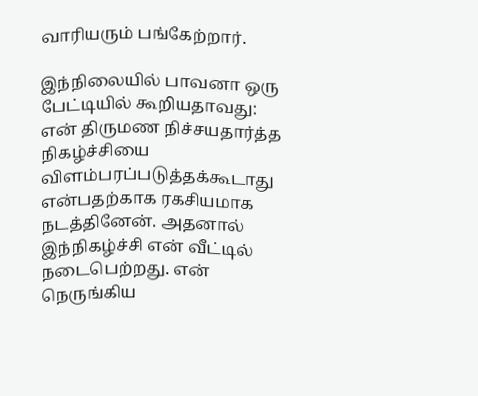வாரியரும் பங்கேற்றார்.

இந்நிலையில் பாவனா ஒரு பேட்டியில் கூறியதாவது: என் திருமண நிச்சயதார்த்த நிகழ்ச்சியை விளம்பரப்படுத்தக்கூடாது என்பதற்காக ரகசியமாக நடத்தினேன். அதனால் இந்நிகழ்ச்சி என் வீட்டில் நடைபெற்றது. என் நெருங்கிய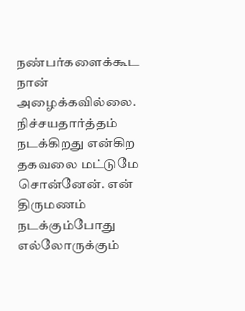நண்பர்களைக்கூட நான் அழைக்கவில்லை. நிச்சயதார்த்தம் நடக்கிறது என்கிற தகவலை மட்டுமே சொன்னேன். என் திருமணம் நடக்கும்போது எல்லோருக்கும்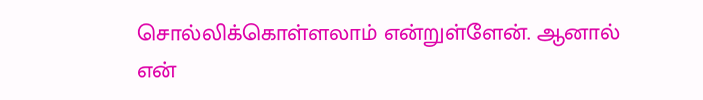சொல்லிக்கொள்ளலாம் என்றுள்ளேன். ஆனால் என்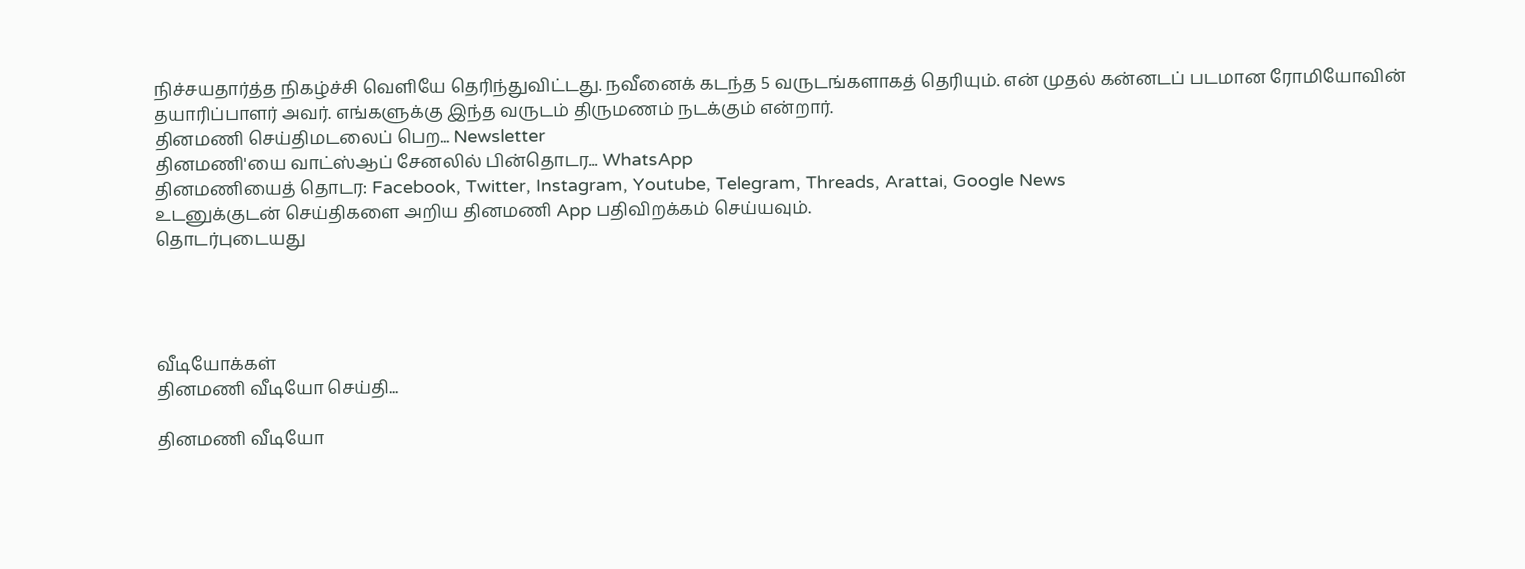நிச்சயதார்த்த நிகழ்ச்சி வெளியே தெரிந்துவிட்டது. நவீனைக் கடந்த 5 வருடங்களாகத் தெரியும். என் முதல் கன்னடப் படமான ரோமியோவின் தயாரிப்பாளர் அவர். எங்களுக்கு இந்த வருடம் திருமணம் நடக்கும் என்றார்.
தினமணி செய்திமடலைப் பெற... Newsletter
தினமணி'யை வாட்ஸ்ஆப் சேனலில் பின்தொடர... WhatsApp
தினமணியைத் தொடர: Facebook, Twitter, Instagram, Youtube, Telegram, Threads, Arattai, Google News
உடனுக்குடன் செய்திகளை அறிய தினமணி App பதிவிறக்கம் செய்யவும்.
தொடர்புடையது




வீடியோக்கள்
தினமணி வீடியோ செய்தி...

தினமணி வீடியோ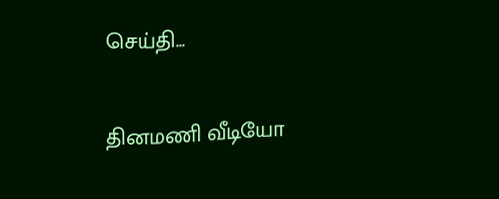செய்தி...

தினமணி வீடியோ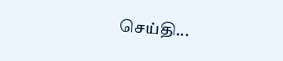செய்தி...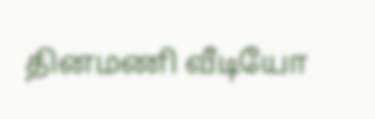தினமணி வீடியோ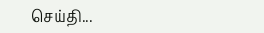செய்தி...